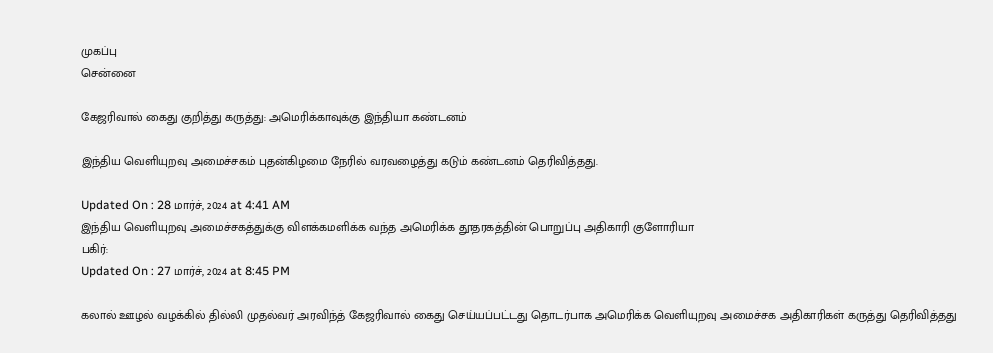முகப்பு
சென்னை

கேஜரிவால் கைது குறித்து கருத்து: அமெரிக்காவுக்கு இந்தியா கண்டனம்

இந்திய வெளியுறவு அமைச்சகம் புதன்கிழமை நேரில் வரவழைத்து கடும் கண்டனம் தெரிவித்தது.

Updated On : 28 மார்ச், 2024 at 4:41 AM
இந்திய வெளியுறவு அமைச்சகத்துக்கு விளக்கமளிக்க வந்த அமெரிக்க தூதரகத்தின் பொறுப்பு அதிகாரி குளோரியா
பகிர்:
Updated On : 27 மார்ச், 2024 at 8:45 PM

கலால் ஊழல் வழக்கில் தில்லி முதல்வர் அரவிந்த் கேஜரிவால் கைது செய்யப்பட்டது தொடர்பாக அமெரிக்க வெளியுறவு அமைச்சக அதிகாரிகள் கருத்து தெரிவித்தது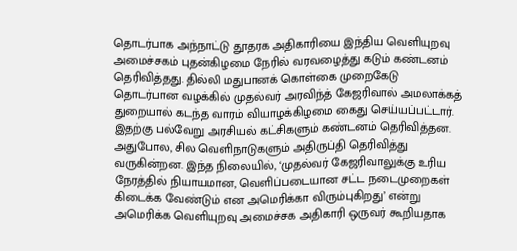தொடர்பாக அந்நாட்டு தூதரக அதிகாரியை இந்திய வெளியுறவு அமைச்சகம் புதன்கிழமை நேரில் வரவழைத்து கடும் கண்டனம் தெரிவித்தது. தில்லி மதுபானக் கொள்கை முறைகேடு தொடர்பான வழக்கில் முதல்வர் அரவிந்த் கேஜரிவால் அமலாக்கத் துறையால் கடந்த வாரம் வியாழக்கிழமை கைது செய்யப்பட்டார். இதற்கு பல்வேறு அரசியல் கட்சிகளும் கண்டனம் தெரிவித்தன. அதுபோல, சில வெளிநாடுகளும் அதிருப்தி தெரிவித்து வருகின்றன. இந்த நிலையில், ‘முதல்வர் கேஜரிவாலுக்கு உரிய நேரத்தில் நியாயமான, வெளிப்படையான சட்ட நடைமுறைகள் கிடைக்க வேண்டும் என அமெரிக்கா விரும்புகிறது’ என்று அமெரிக்க வெளியுறவு அமைச்சக அதிகாரி ஒருவர் கூறியதாக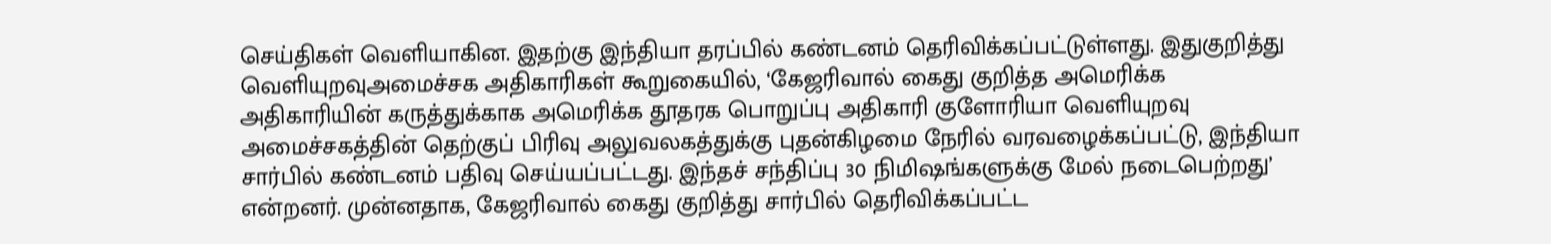செய்திகள் வெளியாகின. இதற்கு இந்தியா தரப்பில் கண்டனம் தெரிவிக்கப்பட்டுள்ளது. இதுகுறித்து வெளியுறவுஅமைச்சக அதிகாரிகள் கூறுகையில், ‘கேஜரிவால் கைது குறித்த அமெரிக்க அதிகாரியின் கருத்துக்காக அமெரிக்க தூதரக பொறுப்பு அதிகாரி குளோரியா வெளியுறவு அமைச்சகத்தின் தெற்குப் பிரிவு அலுவலகத்துக்கு புதன்கிழமை நேரில் வரவழைக்கப்பட்டு, இந்தியா சார்பில் கண்டனம் பதிவு செய்யப்பட்டது. இந்தச் சந்திப்பு 30 நிமிஷங்களுக்கு மேல் நடைபெற்றது’ என்றனர். முன்னதாக, கேஜரிவால் கைது குறித்து சார்பில் தெரிவிக்கப்பட்ட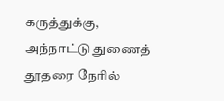கருத்துக்கு, அந்நாட்டு துணைத் தூதரை நேரில்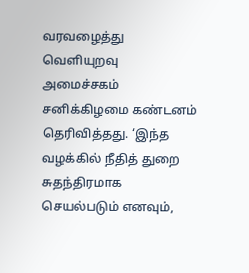வரவழைத்து வெளியுறவு அமைச்சகம் சனிக்கிழமை கண்டனம் தெரிவித்தது. ‘இந்த வழக்கில் நீதித் துறை சுதந்திரமாக செயல்படும் எனவும்,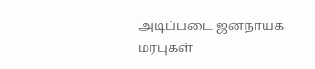அடிப்படை ஜனநாயக மரபுகள்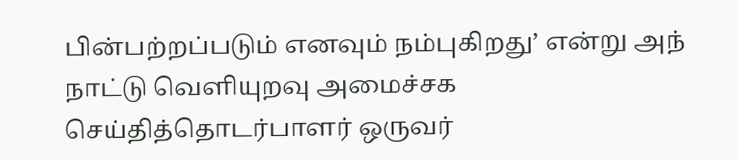பின்பற்றப்படும் எனவும் நம்புகிறது’ என்று அந் நாட்டு வெளியுறவு அமைச்சக செய்தித்தொடர்பாளர் ஒருவர்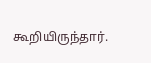கூறியிருந்தார்.